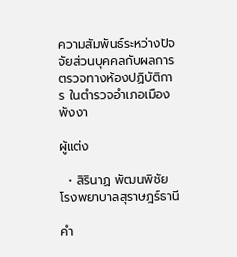ความสัมพันธ์ระหว่างปัจจัยส่วนบุคคลกับผลการตรวจทางห้องปฏิบัติการ ในตำรวจอำเภอเมืองพังงา

ผู้แต่ง

  • สิรินาฏ พัฒนพิชัย โรงพยาบาลสุราษฎร์ธานี

คำ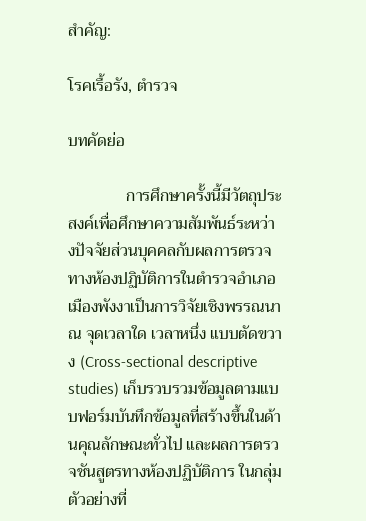สำคัญ:

โรคเรื้อรัง, ตำรวจ

บทคัดย่อ

              การศึกษาครั้งนี้มีวัตถุประสงค์เพื่อศึกษาความสัมพันธ์ระหว่างปัจจัยส่วนบุคคลกับผลการตรวจทางห้องปฏิบัติการในตำรวจอำเภอเมืองพังงาเป็นการวิจัยเชิงพรรณนา ณ จุดเวลาใด เวลาหนึ่ง แบบตัดขวาง (Cross-sectional descriptive studies) เก็บรวบรวมข้อมูลตามแบบฟอร์มบันทึกข้อมูลที่สร้างขึ้นในด้านคุณลักษณะทั่วไป และผลการตรวจชันสูตรทางห้องปฏิบัติการ ในกลุ่มตัวอย่างที่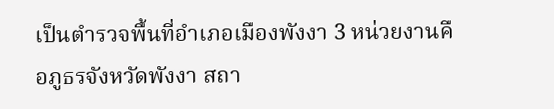เป็นตำรวจพื้นที่อำเภอเมืองพังงา 3 หน่วยงานคือภูธรจังหวัดพังงา สถา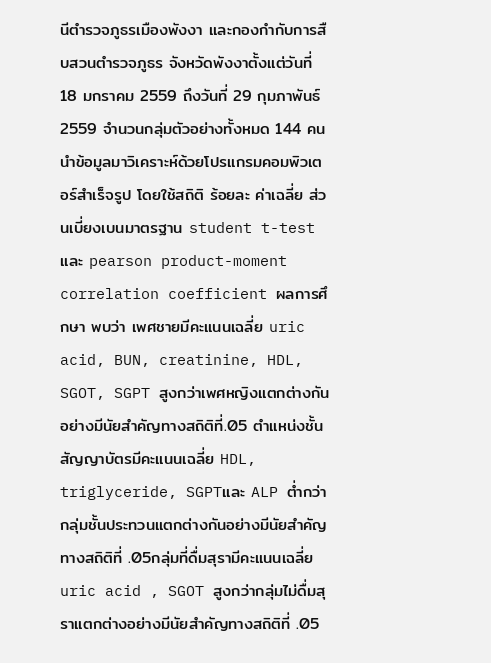นีตำรวจภูธรเมืองพังงา และกองกำกับการสืบสวนตำรวจภูธร จังหวัดพังงาตั้งแต่วันที่ 18 มกราคม 2559 ถึงวันที่ 29 กุมภาพันธ์ 2559 จำนวนกลุ่มตัวอย่างทั้งหมด 144 คน นำข้อมูลมาวิเคราะห์ด้วยโปรแกรมคอมพิวเตอร์สำเร็จรูป โดยใช้สถิติ ร้อยละ ค่าเฉลี่ย ส่วนเบี่ยงเบนมาตรฐาน student t-test และ pearson product-moment correlation coefficient ผลการศึกษา พบว่า เพศชายมีคะแนนเฉลี่ย uric acid, BUN, creatinine, HDL, SGOT, SGPT สูงกว่าเพศหญิงแตกต่างกันอย่างมีนัยสำคัญทางสถิติที่.05 ตำแหน่งชั้นสัญญาบัตรมีคะแนนเฉลี่ย HDL, triglyceride, SGPTและ ALP ต่ำกว่ากลุ่มชั้นประทวนแตกต่างกันอย่างมีนัยสำคัญทางสถิติที่ .05กลุ่มที่ดื่มสุรามีคะแนนเฉลี่ย uric acid , SGOT สูงกว่ากลุ่มไม่ดื่มสุราแตกต่างอย่างมีนัยสำคัญทางสถิติที่ .05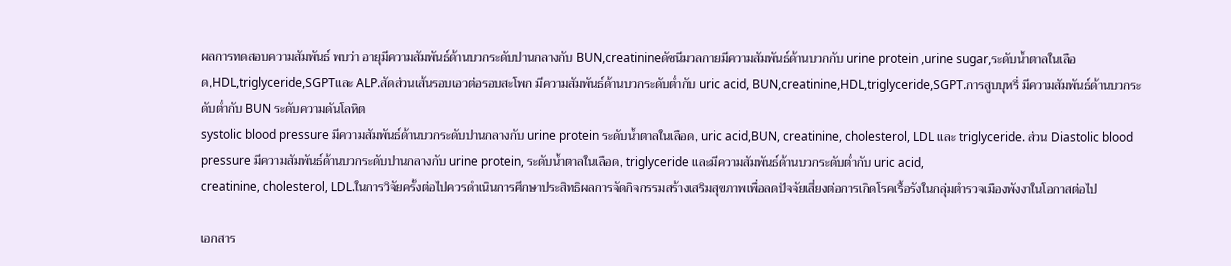ผลการทดสอบความสัมพันธ์ พบว่า อายุมีความสัมพันธ์ด้านบวกระดับปานกลางกับ BUN,creatinineดัชนีมวลกายมีความสัมพันธ์ด้านบวกกับ urine protein ,urine sugar,ระดับน้ำตาลในเลือด,HDL,triglyceride,SGPTและ ALP.สัดส่วนเส้นรอบเอวต่อรอบสะโพก มีความสัมพันธ์ด้านบวกระดับต่ำกับ uric acid, BUN,creatinine,HDL,triglyceride,SGPT.การสูบบุหรี่ มีความสัมพันธ์ด้านบวกระดับต่ำกับ BUN ระดับความดันโลหิต
systolic blood pressure มีความสัมพันธ์ด้านบวกระดับปานกลางกับ urine protein ระดับน้ำตาลในเลือด, uric acid,BUN, creatinine, cholesterol, LDL และ triglyceride. ส่วน Diastolic blood pressure มีความสัมพันธ์ด้านบวกระดับปานกลางกับ urine protein, ระดับน้ำตาลในเลือด, triglyceride และมีความสัมพันธ์ด้านบวกระดับต่ำกับ uric acid,
creatinine, cholesterol, LDL.ในการวิจัยครั้งต่อไปควรดำเนินการศึกษาประสิทธิผลการจัดกิจกรรมสร้างเสริมสุขภาพเพื่อลดปัจจัยเสี่ยงต่อการเกิดโรคเรื้อรังในกลุ่มตำรวจเมืองพังงาในโอกาสต่อไป

เอกสาร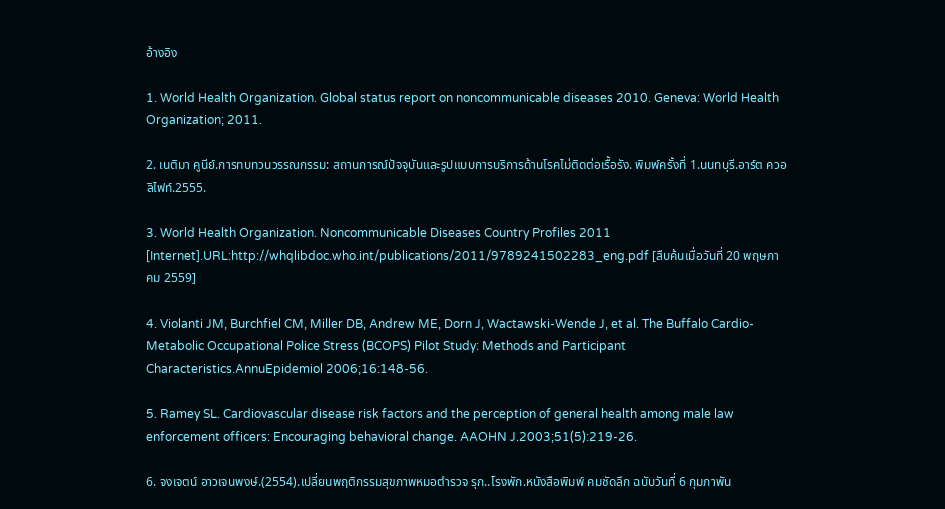อ้างอิง

1. World Health Organization. Global status report on noncommunicable diseases 2010. Geneva: World Health Organization; 2011.

2. เนติมา คูนีย์.การทบทวนวรรณกรรม: สถานการณ์ปัจจุบันและรูปแบบการบริการด้านโรคไม่ติดต่อเรื้อรัง. พิมพ์ครั้งที่ 1.นนทบุรี.อาร์ต ควอลิไฟท์.2555.

3. World Health Organization. Noncommunicable Diseases Country Profiles 2011 [Internet].URL:http://whqlibdoc.who.int/publications/2011/9789241502283_eng.pdf [สืบค้นเมื่อวันที่ 20 พฤษภาคม 2559]

4. Violanti JM, Burchfiel CM, Miller DB, Andrew ME, Dorn J, Wactawski-Wende J, et al. The Buffalo Cardio-Metabolic Occupational Police Stress (BCOPS) Pilot Study: Methods and Participant Characteristics.AnnuEpidemiol 2006;16:148-56.

5. Ramey SL. Cardiovascular disease risk factors and the perception of general health among male law enforcement officers: Encouraging behavioral change. AAOHN J.2003;51(5):219-26.

6. จงเจตน์ อาวเจนพงษ์.(2554).เปลี่ยนพฤติกรรมสุขภาพหมอตำรวจ รุก..โรงพัก.หนังสือพิมพ์ คมชัดลึก ฉบับวันที่ 6 กุมภาพัน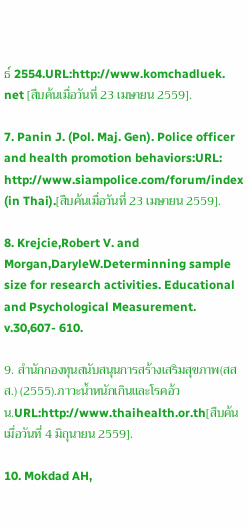ธ์ 2554.URL:http://www.komchadluek.
net [สืบค้นเมื่อวันที่ 23 เมษายน 2559].

7. Panin J. (Pol. Maj. Gen). Police officer and health promotion behaviors:URL: http://www.siampolice.com/forum/index (in Thai).[สืบค้นเมื่อวันที่ 23 เมษายน 2559].

8. Krejcie,Robert V. and Morgan,DaryleW.Determinning sample size for research activities. Educational and Psychological Measurement. v.30,607- 610.

9. สำนักกองทุนสนับสนุนการสร้างเสริมสุขภาพ(สสส.) (2555).ภาวะน้ำหนักเกินและโรคอ้วน.URL:http://www.thaihealth.or.th[สืบค้นเมื่อวันที่ 4 มิถุนายน 2559].

10. Mokdad AH,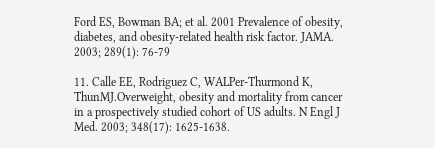Ford ES, Bowman BA; et al. 2001 Prevalence of obesity, diabetes, and obesity-related health risk factor. JAMA. 2003; 289(1): 76-79

11. Calle EE, Rodriguez C, WALPer-Thurmond K, ThunMJ.Overweight, obesity and mortality from cancer in a prospectively studied cohort of US adults. N Engl J Med. 2003; 348(17): 1625-1638.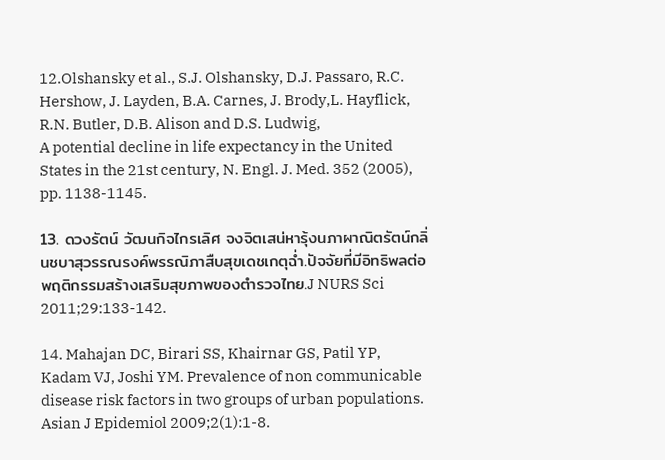12.Olshansky et al., S.J. Olshansky, D.J. Passaro, R.C. Hershow, J. Layden, B.A. Carnes, J. Brody,L. Hayflick, R.N. Butler, D.B. Alison and D.S. Ludwig,
A potential decline in life expectancy in the United States in the 21st century, N. Engl. J. Med. 352 (2005), pp. 1138-1145.

13. ดวงรัตน์ วัฒนกิจไกรเลิศ จงจิตเสน่หารุ้งนภาผาณิตรัตน์กลิ่นชบาสุวรรณรงค์พรรณิภาสืบสุขเดชเกตุฉ่ำ.ปัจจัยที่มีอิทธิพลต่อพฤติกรรมสร้างเสริมสุขภาพของตำรวจไทย.J NURS Sci 2011;29:133-142.

14. Mahajan DC, Birari SS, Khairnar GS, Patil YP, Kadam VJ, Joshi YM. Prevalence of non communicable disease risk factors in two groups of urban populations. Asian J Epidemiol 2009;2(1):1-8.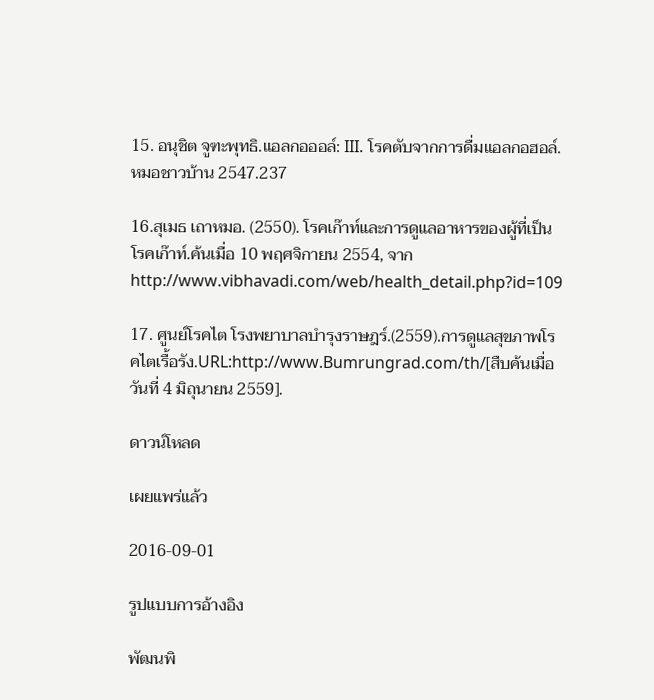15. อนุชิต จูฑะพุทธิ.แอลกอออล์: III. โรคตับจากการดื่มแอลกอฮอล์.หมอชาวบ้าน 2547.237

16.สุเมธ เถาหมอ. (2550). โรคเก๊าท์และการดูแลอาหารของผู้ที่เป็นโรคเก๊าท์.ค้นเมื่อ 10 พฤศจิกายน 2554, จากhttp://www.vibhavadi.com/web/health_detail.php?id=109

17. ศูนย์โรคไต โรงพยาบาลบำรุงราษฎร์.(2559).การดูแลสุขภาพโรคไตเรื้อรัง.URL:http://www.Bumrungrad.com/th/[สืบค้นเมื่อวันที่ 4 มิถุนายน 2559].

ดาวน์โหลด

เผยแพร่แล้ว

2016-09-01

รูปแบบการอ้างอิง

พัฒนพิ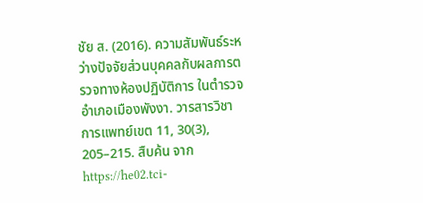ชัย ส. (2016). ความสัมพันธ์ระหว่างปัจจัยส่วนบุคคลกับผลการตรวจทางห้องปฏิบัติการ ในตำรวจอำเภอเมืองพังงา. วารสารวิชาการแพทย์เขต 11, 30(3), 205–215. สืบค้น จาก https://he02.tci-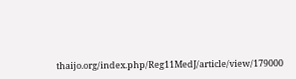thaijo.org/index.php/Reg11MedJ/article/view/179000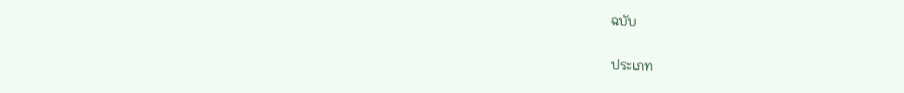ฉบับ

ประเภท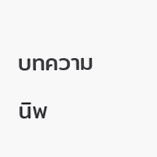บทความ

นิพ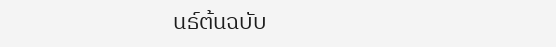นธ์ต้นฉบับ